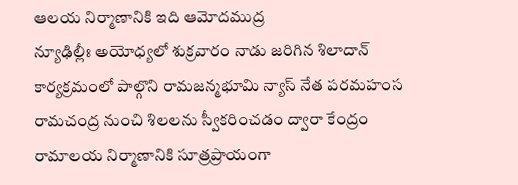ఆలయ నిర్మాణానికి ఇది ఆమోదముద్ర
న్యూఢిల్లీః అయోధ్యలో శుక్రవారం నాడు జరిగిన శిలాదాన్ కార్యక్రమంలో పాల్గొని రామజన్మభూమి న్యాస్ నేత పరమహంస రామచంద్ర నుంచి శిలలను స్వీకరించడం ద్వారా కేంద్రం రామాలయ నిర్మాణానికి సూత్రప్రాయంగా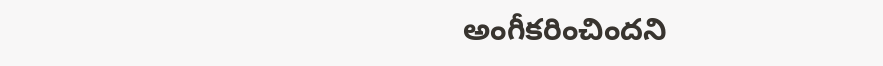అంగీకరించిందని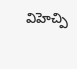విహెచ్పి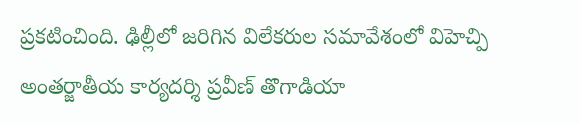ప్రకటించింది. ఢిల్లీలో జరిగిన విలేకరుల సమావేశంలో విహెచ్పి అంతర్జాతీయ కార్యదర్శి ప్రవీణ్ తొగాడియా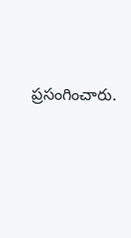ప్రసంగించారు.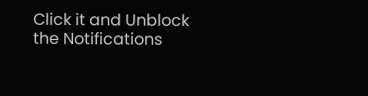Click it and Unblock the Notifications